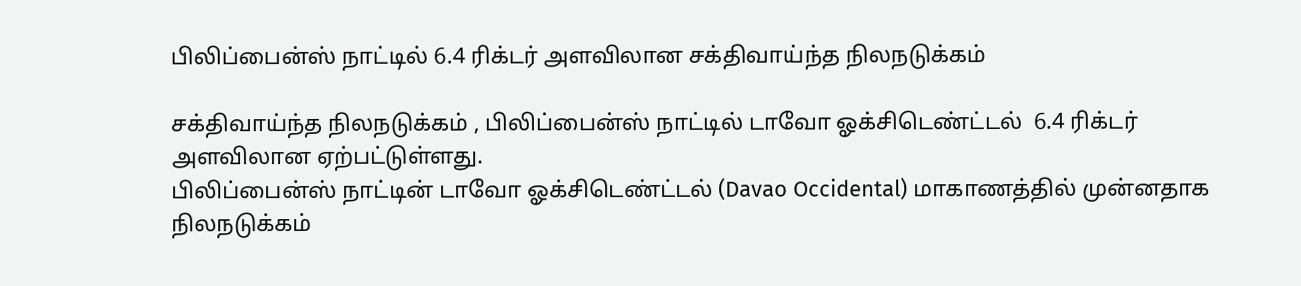பிலிப்பைன்ஸ் நாட்டில் 6.4 ரிக்டர் அளவிலான சக்திவாய்ந்த நிலநடுக்கம்

சக்திவாய்ந்த நிலநடுக்கம் , பிலிப்பைன்ஸ் நாட்டில் டாவோ ஓக்சிடெண்ட்டல்  6.4 ரிக்டர் அளவிலான ஏற்பட்டுள்ளது.
பிலிப்பைன்ஸ் நாட்டின் டாவோ ஓக்சிடெண்ட்டல் (Davao Occidental) மாகாணத்தில் முன்னதாக நிலநடுக்கம்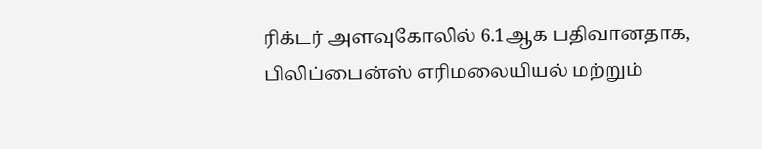ரிக்டர் அளவுகோலில் 6.1ஆக பதிவானதாக, பிலிப்பைன்ஸ் எரிமலையியல் மற்றும்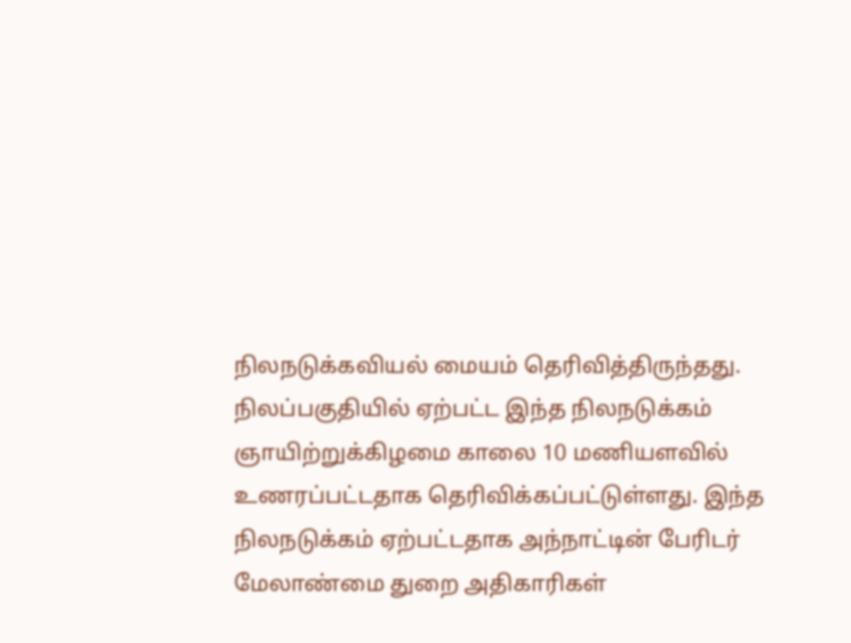நிலநடுக்கவியல் மையம் தெரிவித்திருந்தது.
நிலப்பகுதியில் ஏற்பட்ட இந்த நிலநடுக்கம் ஞாயிற்றுக்கிழமை காலை 10 மணியளவில் உணரப்பட்டதாக தெரிவிக்கப்பட்டுள்ளது. இந்த நிலநடுக்கம் ஏற்பட்டதாக அந்நாட்டின் பேரிடர் மேலாண்மை துறை அதிகாரிகள்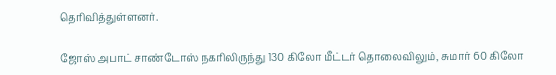தெரிவித்துள்ளனர்.

ஜோஸ் அபாட் சாண்டோஸ் நகரிலிருந்து 130 கிலோ மீட்டர் தொலைவிலும், சுமார் 60 கிலோ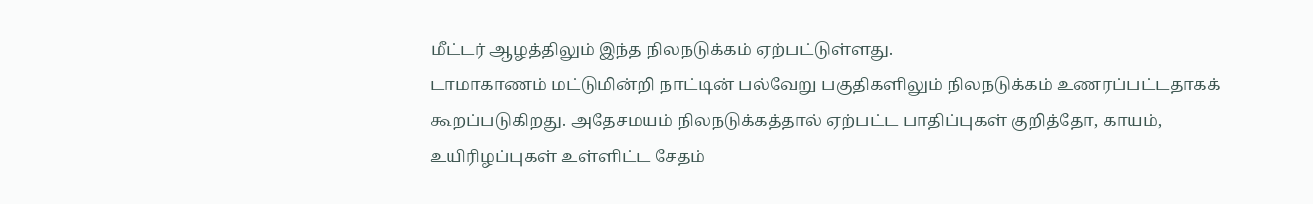மீட்டர் ஆழத்திலும் இந்த நிலநடுக்கம் ஏற்பட்டுள்ளது.
டாமாகாணம் மட்டுமின்றி நாட்டின் பல்வேறு பகுதிகளிலும் நிலநடுக்கம் உணரப்பட்டதாகக் கூறப்படுகிறது. அதேசமயம் நிலநடுக்கத்தால் ஏற்பட்ட பாதிப்புகள் குறித்தோ, காயம், உயிரிழப்புகள் உள்ளிட்ட சேதம்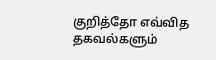குறித்தோ எவ்வித தகவல்களும்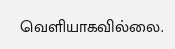வெளியாகவில்லை.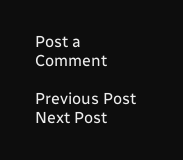Post a Comment

Previous Post Next Post